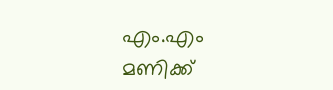എം.എം മണിക്ക്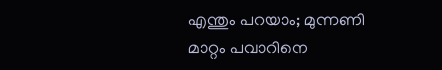എന്തും പറയാം; മുന്നണി മാറ്റം പവാറിനെ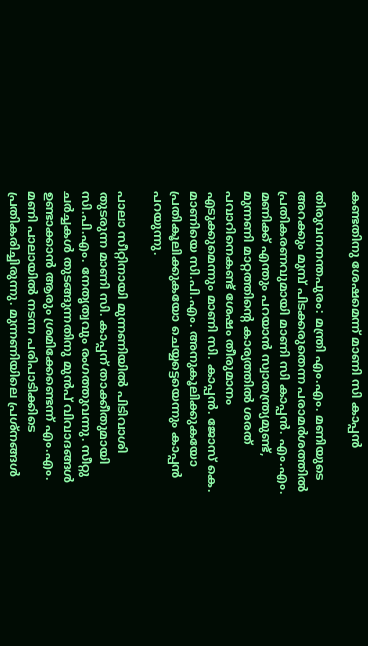കണ്ടതിനു ശേഷമെന്ന് മാണി സി കാപ്പന്‍

തിരുവനനന്തപുരം: മന്ത്രി എം.എം. മണിയുടെ അറക്കും മുമ്പ് പിടക്കരുതെന്ന പരാമര്‍ശത്തില്‍ പ്രതികരണവുമായി മാണി സി കാപ്പന്‍. എം.എം. മണിക്ക് എന്തും പറയാന്‍ സ്വാതന്ത്ര്യമുണ്ട്, മുന്നണി മാറ്റത്തിന്റെ കാര്യത്തില്‍ ശരത് പവാറിനെകണ്ട് ശേഷം തീരുമാനം എടുക്കുമെന്നും മാണി സി. കാപ്പന്‍. ജോസ് കെ. മാണിയെ സി.പി.എം. അനുകൂലിക്കുകയോ പ്രതികൂലിക്കുകയോ ചെയ്യട്ടെയെന്നും കാപ്പന്‍ പറയുന്നു.

പാലാ സീറ്റിനായി മുന്നണിയില്‍ പിടിവാശി തുടരുന്ന മാണി സി. കാപ്പന് താക്കീതുമായി സി.പി.എം. നേതൃത്വവും രംഗത്തുവന്നു. സീറ്റു ചര്‍ച്ചകള്‍ തുടങ്ങുന്നതിനു മുന്‍പ് വിവാദങ്ങള്‍ ഉണ്ടാക്കാന്‍ ആരും ശ്രമിക്കേണ്ടെന്ന് എം.എം. മണി പാലായില്‍ നടന്ന പരിപാടിക്കിടെ പ്രതികരിച്ചിരുന്നു. മുന്നണിയിലെ പ്രശ്നങ്ങള്‍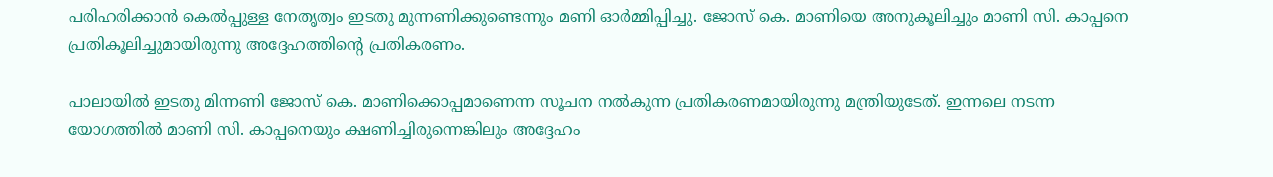പരിഹരിക്കാന്‍ കെല്‍പ്പുള്ള നേതൃത്വം ഇടതു മുന്നണിക്കുണ്ടെന്നും മണി ഓര്‍മ്മിപ്പിച്ചു. ജോസ് കെ. മാണിയെ അനുകൂലിച്ചും മാണി സി. കാപ്പനെ പ്രതികൂലിച്ചുമായിരുന്നു അദ്ദേഹത്തിന്റെ പ്രതികരണം.

പാലായില്‍ ഇടതു മിന്നണി ജോസ് കെ. മാണിക്കൊപ്പമാണെന്ന സൂചന നല്‍കുന്ന പ്രതികരണമായിരുന്നു മന്ത്രിയുടേത്. ഇന്നലെ നടന്ന യോഗത്തില്‍ മാണി സി. കാപ്പനെയും ക്ഷണിച്ചിരുന്നെങ്കിലും അദ്ദേഹം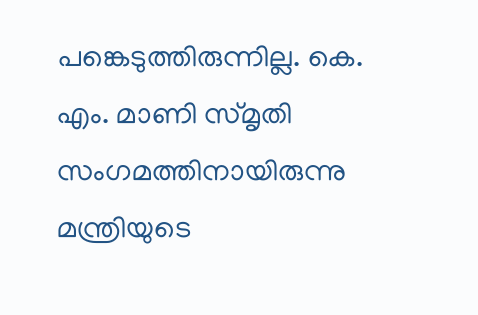പങ്കെടുത്തിരുന്നില്ല. കെ. എം. മാണി സ്മൃതി സംഗമത്തിനായിരുന്നു മന്ത്രിയുടെ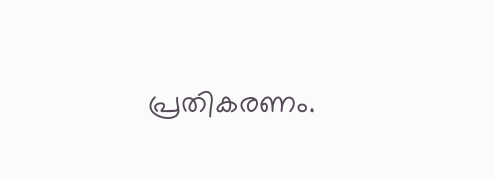പ്രതികരണം.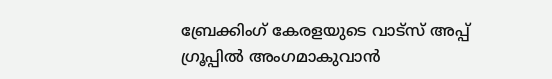ബ്രേക്കിംഗ് കേരളയുടെ വാട്സ് അപ്പ് ഗ്രൂപ്പിൽ അംഗമാകുവാൻ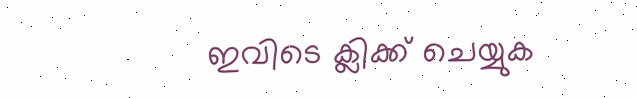ഇവിടെ ക്ലിക്ക് ചെയ്യുക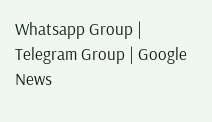Whatsapp Group | Telegram Group | Google News